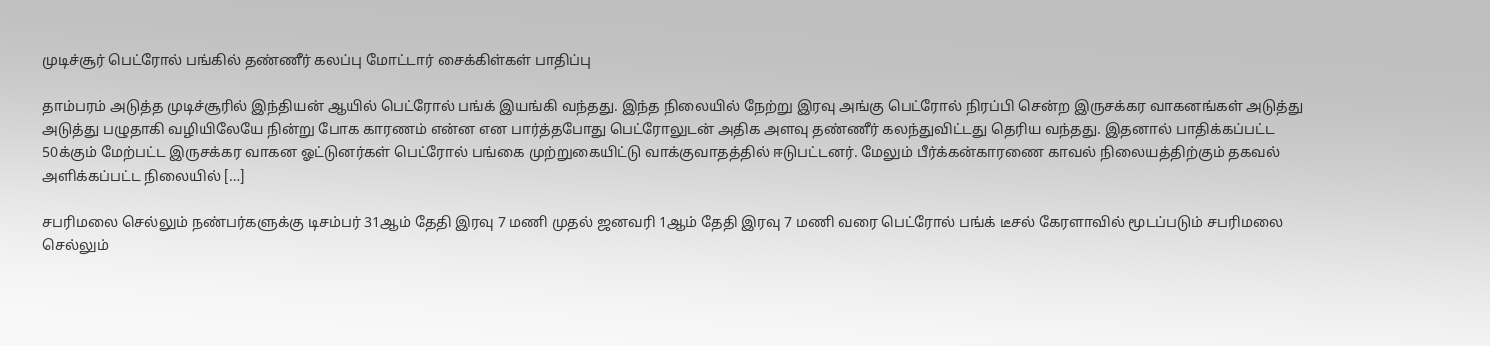முடிச்சூர் பெட்ரோல் பங்கில் தண்ணீர் கலப்பு மோட்டார் சைக்கிள்கள் பாதிப்பு

தாம்பரம் அடுத்த முடிச்சூரில் இந்தியன் ஆயில் பெட்ரோல் பங்க் இயங்கி வந்தது. இந்த நிலையில் நேற்று இரவு அங்கு பெட்ரோல் நிரப்பி சென்ற இருசக்கர வாகனங்கள் அடுத்து அடுத்து பழுதாகி வழியிலேயே நின்று போக காரணம் என்ன என பார்த்தபோது பெட்ரோலுடன் அதிக அளவு தண்ணீர் கலந்துவிட்டது தெரிய வந்தது. இதனால் பாதிக்கப்பட்ட 50க்கும் மேற்பட்ட இருசக்கர வாகன ஓட்டுனர்கள் பெட்ரோல் பங்கை முற்றுகையிட்டு வாக்குவாதத்தில் ஈடுபட்டனர். மேலும் பீர்க்கன்காரணை காவல் நிலையத்திற்கும் தகவல் அளிக்கப்பட்ட நிலையில் […]

சபரிமலை செல்லும் நண்பர்களுக்கு டிசம்பர் 31ஆம் தேதி இரவு 7 மணி முதல் ஜனவரி 1ஆம் தேதி இரவு 7 மணி வரை பெட்ரோல் பங்க் டீசல் கேரளாவில் மூடப்படும் சபரிமலை செல்லும்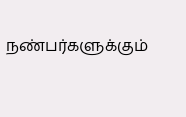நண்பர்களுக்கும்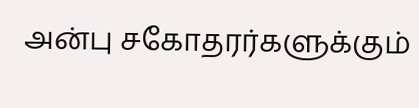அன்பு சகோதரர்களுக்கும்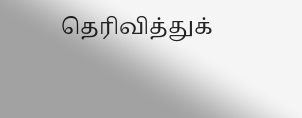தெரிவித்துக்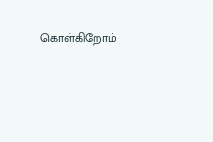கொள்கிறோம்